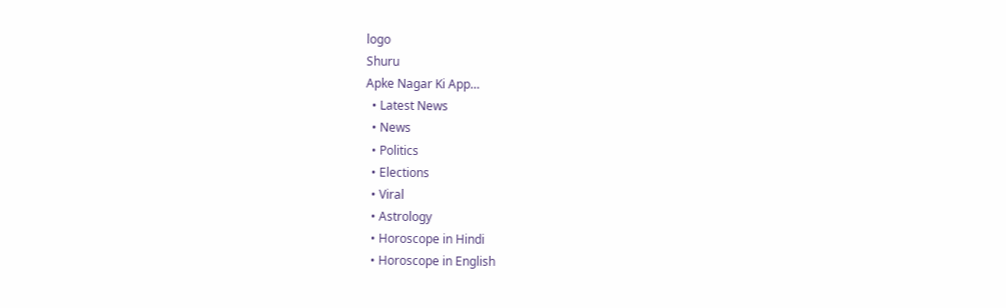logo
Shuru
Apke Nagar Ki App…
  • Latest News
  • News
  • Politics
  • Elections
  • Viral
  • Astrology
  • Horoscope in Hindi
  • Horoscope in English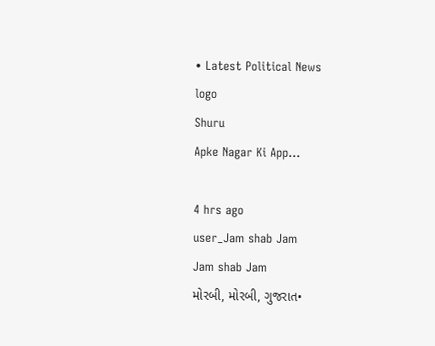• Latest Political News
logo
Shuru
Apke Nagar Ki App…

4 hrs ago
user_Jam shab Jam
Jam shab Jam
મોરબી, મોરબી, ગુજરાત•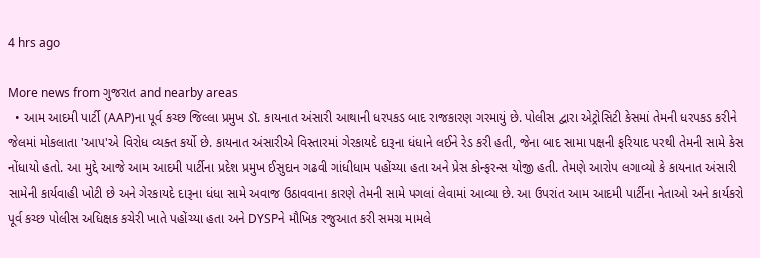4 hrs ago

More news from ગુજરાત and nearby areas
  • આમ આદમી પાર્ટી (AAP)ના પૂર્વ કચ્છ જિલ્લા પ્રમુખ ડૉ. કાયનાત અંસારી આથાની ધરપકડ બાદ રાજકારણ ગરમાયું છે. પોલીસ દ્વારા એટ્રોસિટી કેસમાં તેમની ધરપકડ કરીને જેલમાં મોકલાતા 'આપ'એ વિરોધ વ્યક્ત કર્યો છે. કાયનાત અંસારીએ વિસ્તારમાં ગેરકાયદે દારૂના ધંધાને લઈને રેડ કરી હતી, જેના બાદ સામા પક્ષની ફરિયાદ પરથી તેમની સામે કેસ નોંધાયો હતો. આ મુદ્દે આજે આમ આદમી પાર્ટીના પ્રદેશ પ્રમુખ ઈસુદાન ગઢવી ગાંધીધામ પહોંચ્યા હતા અને પ્રેસ કોન્ફરન્સ યોજી હતી. તેમણે આરોપ લગાવ્યો કે કાયનાત અંસારી સામેની કાર્યવાહી ખોટી છે અને ગેરકાયદે દારૂના ધંધા સામે અવાજ ઉઠાવવાના કારણે તેમની સામે પગલાં લેવામાં આવ્યા છે. આ ઉપરાંત આમ આદમી પાર્ટીના નેતાઓ અને કાર્યકરો પૂર્વ કચ્છ પોલીસ અધિક્ષક કચેરી ખાતે પહોંચ્યા હતા અને DYSPને મૌખિક રજુઆત કરી સમગ્ર મામલે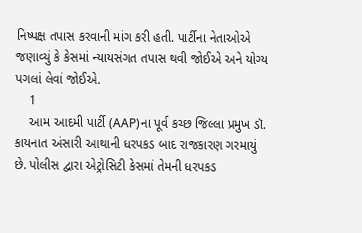નિષ્પક્ષ તપાસ કરવાની માંગ કરી હતી. પાર્ટીના નેતાઓએ જણાવ્યું કે કેસમાં ન્યાયસંગત તપાસ થવી જોઈએ અને યોગ્ય પગલાં લેવાં જોઈએ.
    1
    આમ આદમી પાર્ટી (AAP)ના પૂર્વ કચ્છ જિલ્લા પ્રમુખ ડૉ. કાયનાત અંસારી આથાની ધરપકડ બાદ રાજકારણ ગરમાયું છે. પોલીસ દ્વારા એટ્રોસિટી કેસમાં તેમની ધરપકડ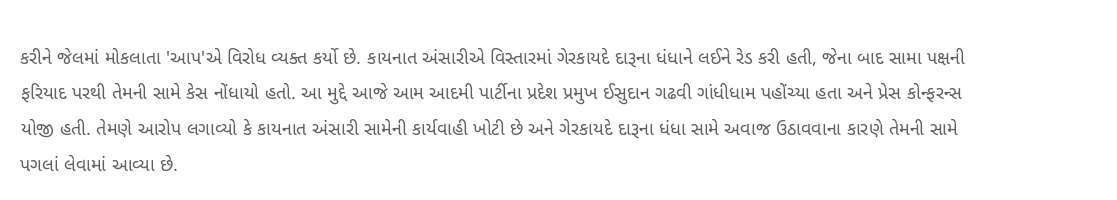કરીને જેલમાં મોકલાતા 'આપ'એ વિરોધ વ્યક્ત કર્યો છે. કાયનાત અંસારીએ વિસ્તારમાં ગેરકાયદે દારૂના ધંધાને લઈને રેડ કરી હતી, જેના બાદ સામા પક્ષની ફરિયાદ પરથી તેમની સામે કેસ નોંધાયો હતો. આ મુદ્દે આજે આમ આદમી પાર્ટીના પ્રદેશ પ્રમુખ ઈસુદાન ગઢવી ગાંધીધામ પહોંચ્યા હતા અને પ્રેસ કોન્ફરન્સ યોજી હતી. તેમણે આરોપ લગાવ્યો કે કાયનાત અંસારી સામેની કાર્યવાહી ખોટી છે અને ગેરકાયદે દારૂના ધંધા સામે અવાજ ઉઠાવવાના કારણે તેમની સામે પગલાં લેવામાં આવ્યા છે.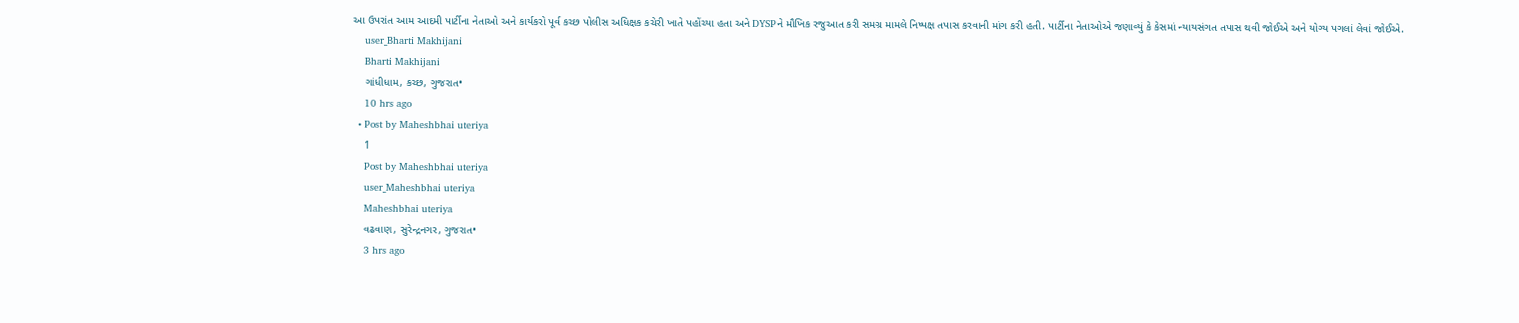આ ઉપરાંત આમ આદમી પાર્ટીના નેતાઓ અને કાર્યકરો પૂર્વ કચ્છ પોલીસ અધિક્ષક કચેરી ખાતે પહોંચ્યા હતા અને DYSPને મૌખિક રજુઆત કરી સમગ્ર મામલે નિષ્પક્ષ તપાસ કરવાની માંગ કરી હતી. પાર્ટીના નેતાઓએ જણાવ્યું કે કેસમાં ન્યાયસંગત તપાસ થવી જોઈએ અને યોગ્ય પગલાં લેવાં જોઈએ.
    user_Bharti Makhijani
    Bharti Makhijani
    ગાંધીધામ, કચ્છ, ગુજરાત•
    10 hrs ago
  • Post by Maheshbhai uteriya
    1
    Post by Maheshbhai uteriya
    user_Maheshbhai uteriya
    Maheshbhai uteriya
    વઢવાણ, સુરેન્દ્રનગર, ગુજરાત•
    3 hrs ago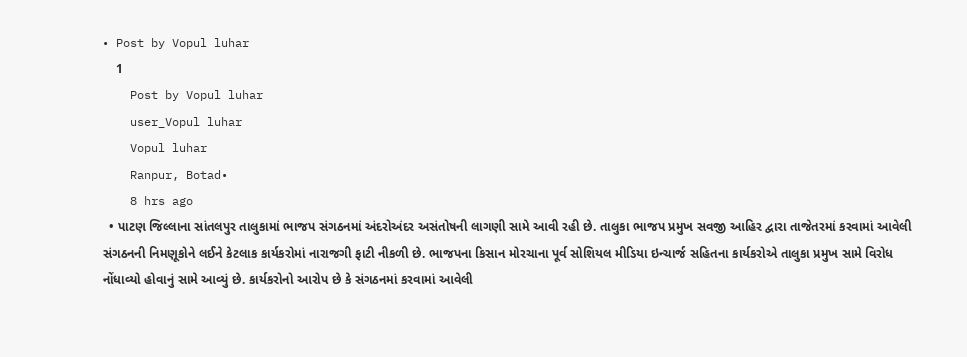• Post by Vopul luhar
    1
    Post by Vopul luhar
    user_Vopul luhar
    Vopul luhar
    Ranpur, Botad•
    8 hrs ago
  • પાટણ જિલ્લાના સાંતલપુર તાલુકામાં ભાજપ સંગઠનમાં અંદરોઅંદર અસંતોષની લાગણી સામે આવી રહી છે. તાલુકા ભાજપ પ્રમુખ સવજી આહિર દ્વારા તાજેતરમાં કરવામાં આવેલી સંગઠનની નિમણૂકોને લઈને કેટલાક કાર્યકરોમાં નારાજગી ફાટી નીકળી છે. ભાજપના કિસાન મોરચાના પૂર્વ સોશિયલ મીડિયા ઇન્ચાર્જ સહિતના કાર્યકરોએ તાલુકા પ્રમુખ સામે વિરોધ નોંધાવ્યો હોવાનું સામે આવ્યું છે. કાર્યકરોનો આરોપ છે કે સંગઠનમાં કરવામાં આવેલી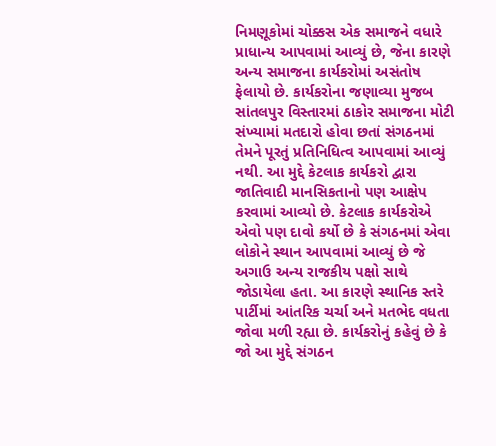નિમણૂકોમાં ચોક્કસ એક સમાજને વધારે પ્રાધાન્ય આપવામાં આવ્યું છે, જેના કારણે અન્ય સમાજના કાર્યકરોમાં અસંતોષ ફેલાયો છે. કાર્યકરોના જણાવ્યા મુજબ સાંતલપુર વિસ્તારમાં ઠાકોર સમાજના મોટી સંખ્યામાં મતદારો હોવા છતાં સંગઠનમાં તેમને પૂરતું પ્રતિનિધિત્વ આપવામાં આવ્યું નથી. આ મુદ્દે કેટલાક કાર્યકરો દ્વારા જાતિવાદી માનસિકતાનો પણ આક્ષેપ કરવામાં આવ્યો છે. કેટલાક કાર્યકરોએ એવો પણ દાવો કર્યો છે કે સંગઠનમાં એવા લોકોને સ્થાન આપવામાં આવ્યું છે જે અગાઉ અન્ય રાજકીય પક્ષો સાથે જોડાયેલા હતા. આ કારણે સ્થાનિક સ્તરે પાર્ટીમાં આંતરિક ચર્ચા અને મતભેદ વધતા જોવા મળી રહ્યા છે. કાર્યકરોનું કહેવું છે કે જો આ મુદ્દે સંગઠન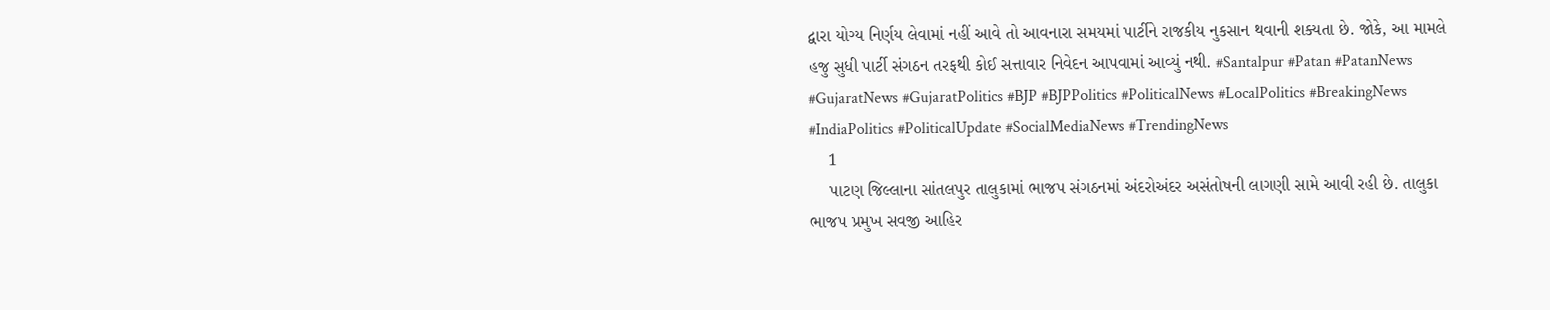દ્વારા યોગ્ય નિર્ણય લેવામાં નહીં આવે તો આવનારા સમયમાં પાર્ટીને રાજકીય નુકસાન થવાની શક્યતા છે. જોકે, આ મામલે હજુ સુધી પાર્ટી સંગઠન તરફથી કોઈ સત્તાવાર નિવેદન આપવામાં આવ્યું નથી. #Santalpur #Patan #PatanNews #GujaratNews #GujaratPolitics #BJP #BJPPolitics #PoliticalNews #LocalPolitics #BreakingNews #IndiaPolitics #PoliticalUpdate #SocialMediaNews #TrendingNews
    1
    પાટણ જિલ્લાના સાંતલપુર તાલુકામાં ભાજપ સંગઠનમાં અંદરોઅંદર અસંતોષની લાગણી સામે આવી રહી છે. તાલુકા ભાજપ પ્રમુખ સવજી આહિર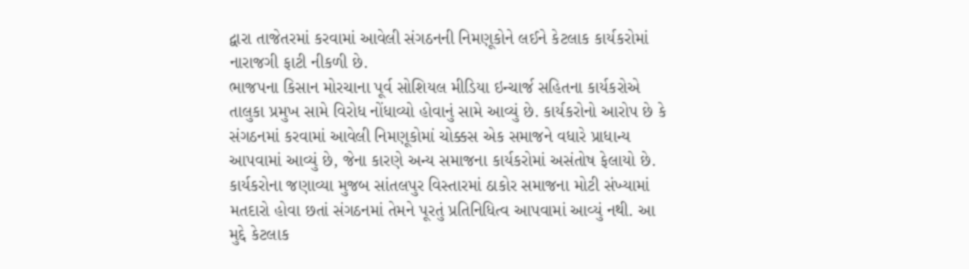દ્વારા તાજેતરમાં કરવામાં આવેલી સંગઠનની નિમણૂકોને લઈને કેટલાક કાર્યકરોમાં નારાજગી ફાટી નીકળી છે.
ભાજપના કિસાન મોરચાના પૂર્વ સોશિયલ મીડિયા ઇન્ચાર્જ સહિતના કાર્યકરોએ તાલુકા પ્રમુખ સામે વિરોધ નોંધાવ્યો હોવાનું સામે આવ્યું છે. કાર્યકરોનો આરોપ છે કે સંગઠનમાં કરવામાં આવેલી નિમણૂકોમાં ચોક્કસ એક સમાજને વધારે પ્રાધાન્ય આપવામાં આવ્યું છે, જેના કારણે અન્ય સમાજના કાર્યકરોમાં અસંતોષ ફેલાયો છે.
કાર્યકરોના જણાવ્યા મુજબ સાંતલપુર વિસ્તારમાં ઠાકોર સમાજના મોટી સંખ્યામાં મતદારો હોવા છતાં સંગઠનમાં તેમને પૂરતું પ્રતિનિધિત્વ આપવામાં આવ્યું નથી. આ મુદ્દે કેટલાક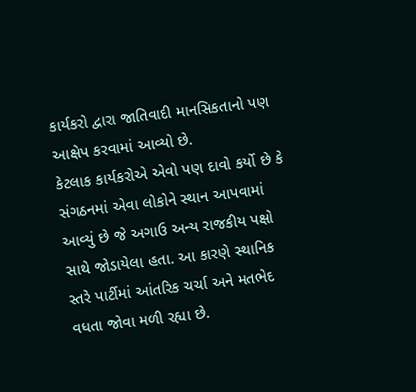કાર્યકરો દ્વારા જાતિવાદી માનસિકતાનો પણ આક્ષેપ કરવામાં આવ્યો છે.
કેટલાક કાર્યકરોએ એવો પણ દાવો કર્યો છે કે સંગઠનમાં એવા લોકોને સ્થાન આપવામાં આવ્યું છે જે અગાઉ અન્ય રાજકીય પક્ષો સાથે જોડાયેલા હતા. આ કારણે સ્થાનિક સ્તરે પાર્ટીમાં આંતરિક ચર્ચા અને મતભેદ વધતા જોવા મળી રહ્યા છે.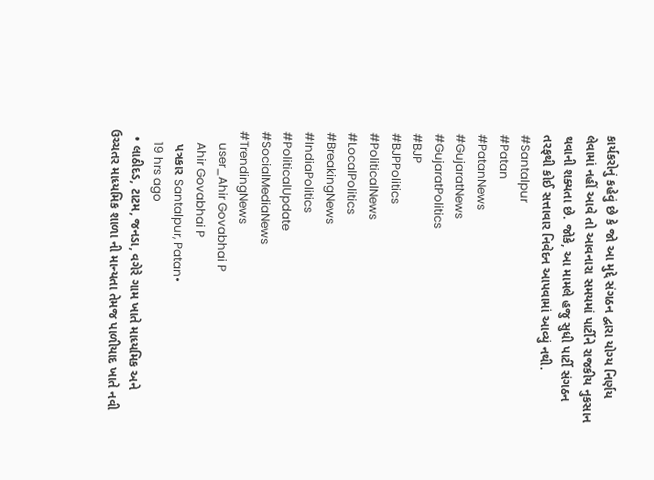કાર્યકરોનું કહેવું છે કે જો આ મુદ્દે સંગઠન દ્વારા યોગ્ય નિર્ણય લેવામાં નહીં આવે તો આવનારા સમયમાં પાર્ટીને રાજકીય નુકસાન થવાની શક્યતા છે. જોકે, આ મામલે હજુ સુધી પાર્ટી સંગઠન તરફથી કોઈ સત્તાવાર નિવેદન આપવામાં આવ્યું નથી.
#Santalpur
#Patan
#PatanNews
#GujaratNews
#GujaratPolitics
#BJP
#BJPPolitics
#PoliticalNews
#LocalPolitics
#BreakingNews
#IndiaPolitics
#PoliticalUpdate
#SocialMediaNews
#TrendingNews
    user_Ahir Govabhai P
    Ahir Govabhai P
    પત્રકાર Santalpur, Patan•
    19 hrs ago
  • લાઠીદડ, ટાટમ, જનડા, વગેરે ગામ ખાતે માધ્યમિક અને ઉચ્ચતર માધ્યમિક શાળા ની માન્યતા તેમજ પાળીયાદ ખાતે નવી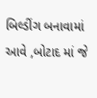બિલ્ડીંગ બનાવામાં આવે ,બોટાદ માં જે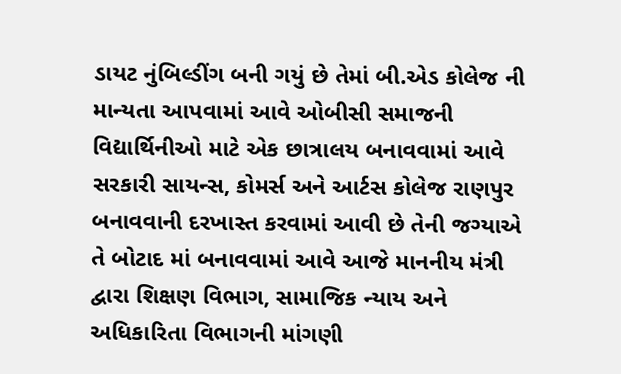ડાયટ નુંબિલ્ડીંગ બની ગયું છે તેમાં બી.એડ કોલેજ ની માન્યતા આપવામાં આવે ઓબીસી સમાજની વિદ્યાર્થિનીઓ માટે એક છાત્રાલય બનાવવામાં આવે સરકારી સાયન્સ, કોમર્સ અને આર્ટસ કોલેજ રાણપુર બનાવવાની દરખાસ્ત કરવામાં આવી છે તેની જગ્યાએ તે બોટાદ માં બનાવવામાં આવે આજે માનનીય મંત્રી દ્વારા શિક્ષણ વિભાગ, સામાજિક ન્યાય અને અધિકારિતા વિભાગની માંગણી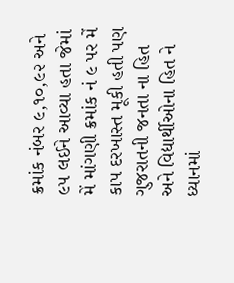ક્રમાંક નંબર ૯,૧૦,૯૨ અને ૯૫ લઈને આવ્યા હતા જેમાં મેં માંગણી ક્રમાંક નં ૯ પર મેં કાપ દરખાસ્ત મૂકી હતી પણ ગુજરાતની જનતા ના હિત અને વિદ્યાર્થીઓના હિત ને ધ્યાનમાં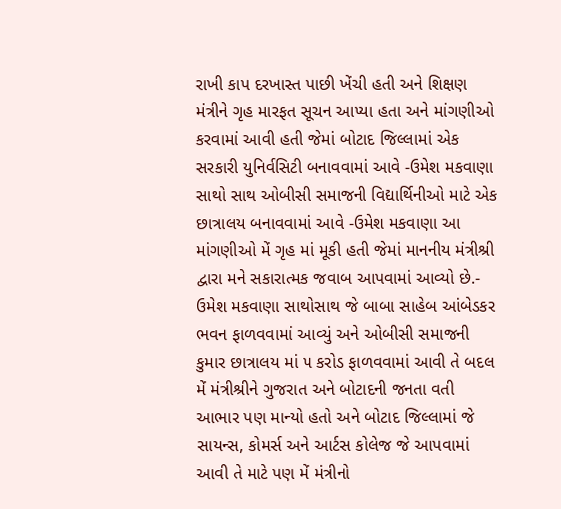રાખી કાપ દરખાસ્ત પાછી ખેંચી હતી અને શિક્ષણ મંત્રીને ગૃહ મારફત સૂચન આપ્યા હતા અને માંગણીઓ કરવામાં આવી હતી જેમાં બોટાદ જિલ્લામાં એક સરકારી યુનિર્વસિટી બનાવવામાં આવે -ઉમેશ મકવાણા સાથો સાથ ઓબીસી સમાજની વિદ્યાર્થિનીઓ માટે એક છાત્રાલય બનાવવામાં આવે -ઉમેશ મકવાણા આ માંગણીઓ મેં ગૃહ માં મૂકી હતી જેમાં માનનીય મંત્રીશ્રી દ્વારા મને સકારાત્મક જવાબ આપવામાં આવ્યો છે.- ઉમેશ મકવાણા સાથોસાથ જે બાબા સાહેબ આંબેડકર ભવન ફાળવવામાં આવ્યું અને ઓબીસી સમાજની કુમાર છાત્રાલય માં ૫ કરોડ ફાળવવામાં આવી તે બદલ મેં મંત્રીશ્રીને ગુજરાત અને બોટાદની જનતા વતી આભાર પણ માન્યો હતો અને બોટાદ જિલ્લામાં જે સાયન્સ, કોમર્સ અને આર્ટસ કોલેજ જે આપવામાં આવી તે માટે પણ મેં મંત્રીનો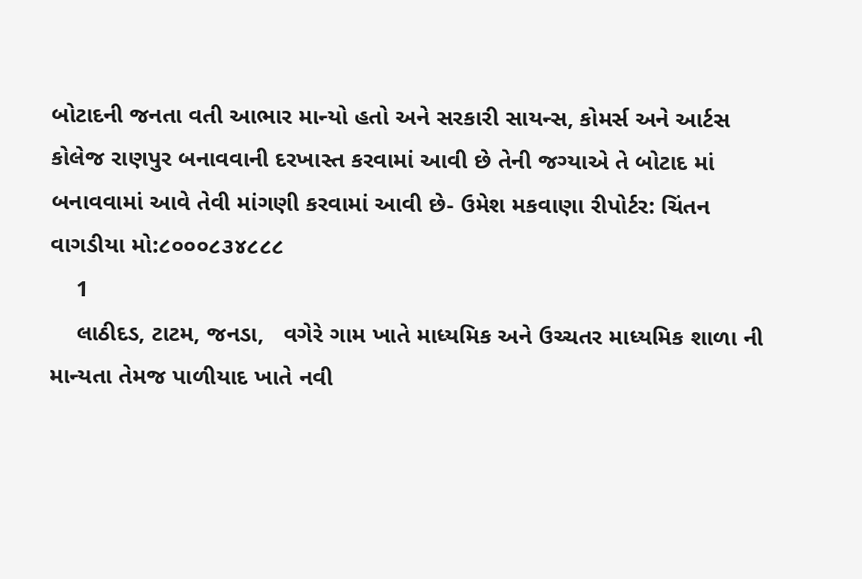બોટાદની જનતા વતી આભાર માન્યો હતો અને સરકારી સાયન્સ, કોમર્સ અને આર્ટસ કોલેજ રાણપુર બનાવવાની દરખાસ્ત કરવામાં આવી છે તેની જગ્યાએ તે બોટાદ માં બનાવવામાં આવે તેવી માંગણી કરવામાં આવી છે- ઉમેશ મકવાણા રીપોર્ટર: ચિંતન વાગડીયા મો:૮૦૦૦૮૩૪૮૮૮
    1
    લાઠીદડ, ટાટમ, જનડા,   વગેરે ગામ ખાતે માધ્યમિક અને ઉચ્ચતર માધ્યમિક શાળા ની માન્યતા તેમજ પાળીયાદ ખાતે નવી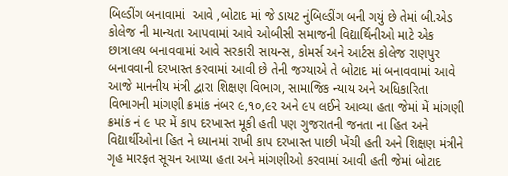બિલ્ડીંગ બનાવામાં  આવે ,બોટાદ માં જે ડાયટ નુંબિલ્ડીંગ બની ગયું છે તેમાં બી.એડ કોલેજ ની માન્યતા આપવામાં આવે ઓબીસી સમાજની વિદ્યાર્થિનીઓ માટે એક છાત્રાલય બનાવવામાં આવે સરકારી સાયન્સ, કોમર્સ અને આર્ટસ કોલેજ રાણપુર બનાવવાની દરખાસ્ત કરવામાં આવી છે તેની જગ્યાએ તે બોટાદ માં બનાવવામાં આવે આજે માનનીય મંત્રી દ્વારા શિક્ષણ વિભાગ, સામાજિક ન્યાય અને અધિકારિતા વિભાગની માંગણી ક્રમાંક નંબર ૯,૧૦,૯૨ અને ૯૫ લઈને આવ્યા હતા જેમાં મેં માંગણી ક્રમાંક નં ૯ પર મેં કાપ દરખાસ્ત મૂકી હતી પણ ગુજરાતની જનતા ના હિત અને વિદ્યાર્થીઓના હિત ને ધ્યાનમાં રાખી કાપ દરખાસ્ત પાછી ખેંચી હતી અને શિક્ષણ મંત્રીને ગૃહ મારફત સૂચન આપ્યા હતા અને માંગણીઓ કરવામાં આવી હતી જેમાં બોટાદ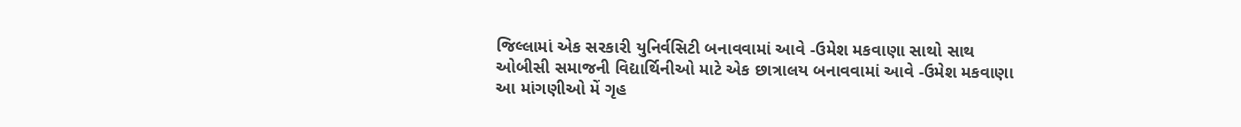જિલ્લામાં એક સરકારી યુનિર્વસિટી બનાવવામાં આવે -ઉમેશ મકવાણા સાથો સાથ ઓબીસી સમાજની વિદ્યાર્થિનીઓ માટે એક છાત્રાલય બનાવવામાં આવે -ઉમેશ મકવાણા  આ માંગણીઓ મેં ગૃહ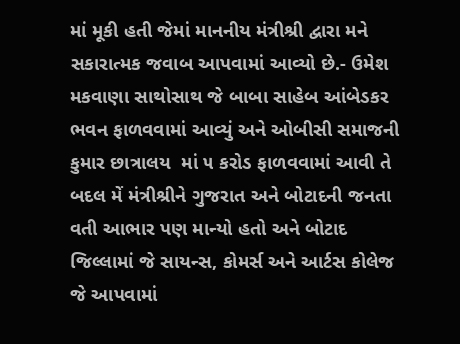માં મૂકી હતી જેમાં માનનીય મંત્રીશ્રી દ્વારા મને સકારાત્મક જવાબ આપવામાં આવ્યો છે.- ઉમેશ મકવાણા સાથોસાથ જે બાબા સાહેબ આંબેડકર ભવન ફાળવવામાં આવ્યું અને ઓબીસી સમાજની કુમાર છાત્રાલય  માં ૫ કરોડ ફાળવવામાં આવી તે બદલ મેં મંત્રીશ્રીને ગુજરાત અને બોટાદની જનતા વતી આભાર પણ માન્યો હતો અને બોટાદ જિલ્લામાં જે સાયન્સ, કોમર્સ અને આર્ટસ કોલેજ જે આપવામાં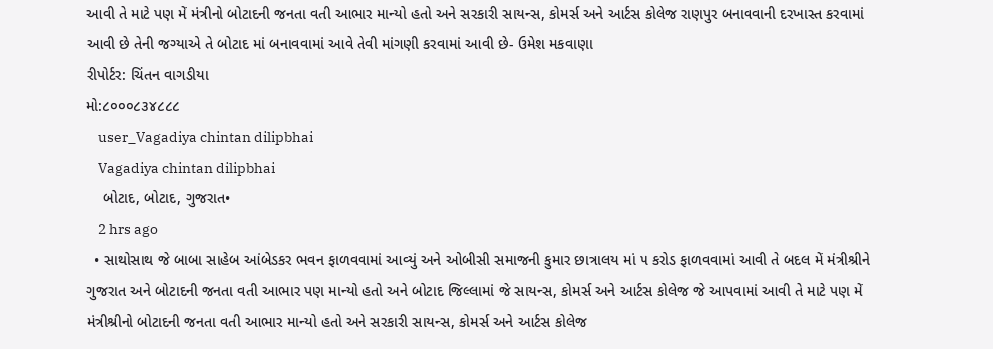આવી તે માટે પણ મેં મંત્રીનો બોટાદની જનતા વતી આભાર માન્યો હતો અને સરકારી સાયન્સ, કોમર્સ અને આર્ટસ કોલેજ રાણપુર બનાવવાની દરખાસ્ત કરવામાં આવી છે તેની જગ્યાએ તે બોટાદ માં બનાવવામાં આવે તેવી માંગણી કરવામાં આવી છે- ઉમેશ મકવાણા
રીપોર્ટર: ચિંતન વાગડીયા
મો:૮૦૦૦૮૩૪૮૮૮
    user_Vagadiya chintan dilipbhai
    Vagadiya chintan dilipbhai
    બોટાદ, બોટાદ, ગુજરાત•
    2 hrs ago
  • સાથોસાથ જે બાબા સાહેબ આંબેડકર ભવન ફાળવવામાં આવ્યું અને ઓબીસી સમાજની કુમાર છાત્રાલય માં ૫ કરોડ ફાળવવામાં આવી તે બદલ મેં મંત્રીશ્રીને ગુજરાત અને બોટાદની જનતા વતી આભાર પણ માન્યો હતો અને બોટાદ જિલ્લામાં જે સાયન્સ, કોમર્સ અને આર્ટસ કોલેજ જે આપવામાં આવી તે માટે પણ મેં મંત્રીશ્રીનો બોટાદની જનતા વતી આભાર માન્યો હતો અને સરકારી સાયન્સ, કોમર્સ અને આર્ટસ કોલેજ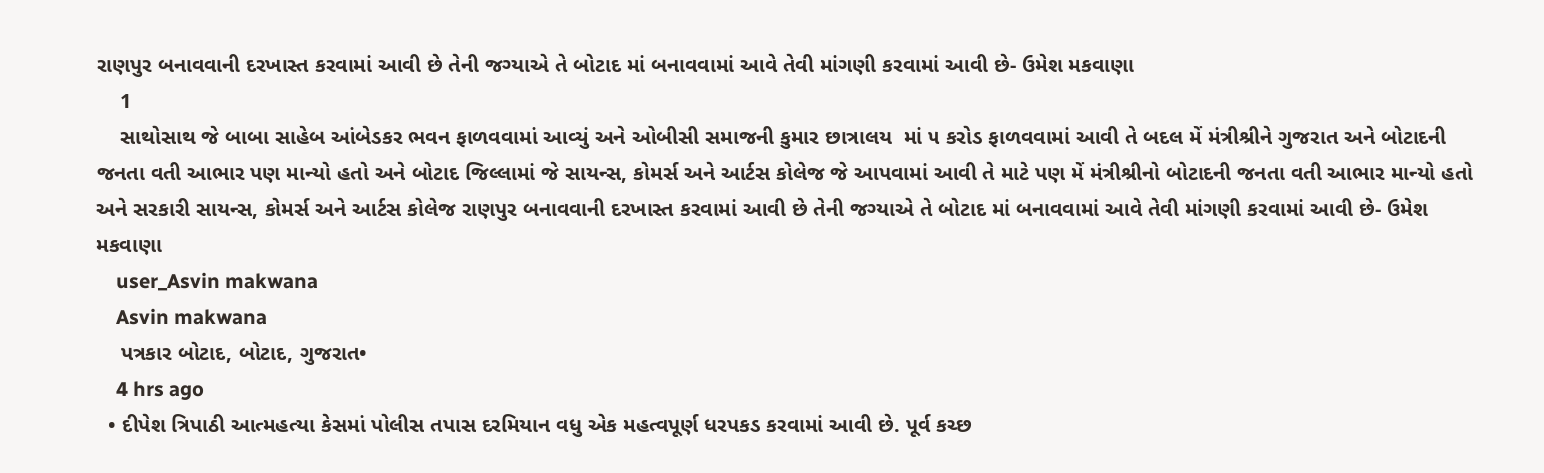રાણપુર બનાવવાની દરખાસ્ત કરવામાં આવી છે તેની જગ્યાએ તે બોટાદ માં બનાવવામાં આવે તેવી માંગણી કરવામાં આવી છે- ઉમેશ મકવાણા
    1
    સાથોસાથ જે બાબા સાહેબ આંબેડકર ભવન ફાળવવામાં આવ્યું અને ઓબીસી સમાજની કુમાર છાત્રાલય  માં ૫ કરોડ ફાળવવામાં આવી તે બદલ મેં મંત્રીશ્રીને ગુજરાત અને બોટાદની જનતા વતી આભાર પણ માન્યો હતો અને બોટાદ જિલ્લામાં જે સાયન્સ, કોમર્સ અને આર્ટસ કોલેજ જે આપવામાં આવી તે માટે પણ મેં મંત્રીશ્રીનો બોટાદની જનતા વતી આભાર માન્યો હતો અને સરકારી સાયન્સ, કોમર્સ અને આર્ટસ કોલેજ રાણપુર બનાવવાની દરખાસ્ત કરવામાં આવી છે તેની જગ્યાએ તે બોટાદ માં બનાવવામાં આવે તેવી માંગણી કરવામાં આવી છે- ઉમેશ મકવાણા
    user_Asvin makwana
    Asvin makwana
    પત્રકાર બોટાદ, બોટાદ, ગુજરાત•
    4 hrs ago
  • દીપેશ ત્રિપાઠી આત્મહત્યા કેસમાં પોલીસ તપાસ દરમિયાન વધુ એક મહત્વપૂર્ણ ધરપકડ કરવામાં આવી છે. પૂર્વ કચ્છ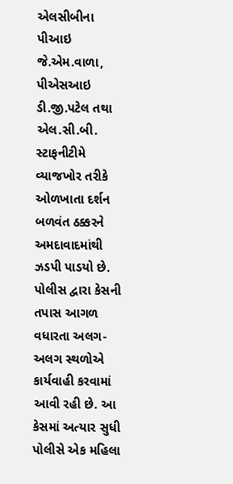એલસીબીના પીઆઇ જે.એમ.વાળા, પીએસઆઇ ડી.જી.પટેલ તથા એલ.સી.બી. સ્ટાફનીટીમે વ્યાજખોર તરીકે ઓળખાતા દર્શન બળવંત ઠક્કરને અમદાવાદમાંથી ઝડપી પાડયો છે. પોલીસ દ્વારા કેસની તપાસ આગળ વધારતા અલગ-અલગ સ્થળોએ કાર્યવાહી કરવામાં આવી રહી છે. આ કેસમાં અત્યાર સુધી પોલીસે એક મહિલા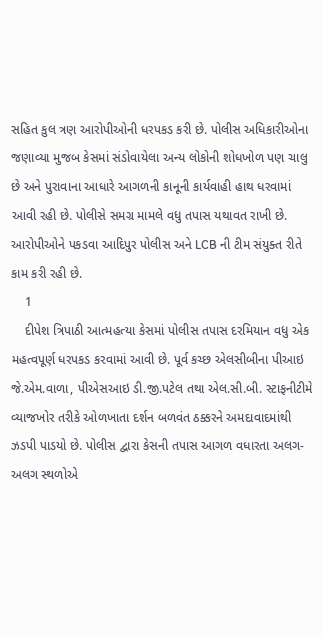સહિત કુલ ત્રણ આરોપીઓની ધરપકડ કરી છે. પોલીસ અધિકારીઓના જણાવ્યા મુજબ કેસમાં સંડોવાયેલા અન્ય લોકોની શોધખોળ પણ ચાલુ છે અને પુરાવાના આધારે આગળની કાનૂની કાર્યવાહી હાથ ધરવામાં આવી રહી છે. પોલીસે સમગ્ર મામલે વધુ તપાસ યથાવત રાખી છે. આરોપીઓને પકડવા આદિપુર પોલીસ અને LCB ની ટીમ સંયુક્ત રીતે કામ કરી રહી છે.
    1
    દીપેશ ત્રિપાઠી આત્મહત્યા કેસમાં પોલીસ તપાસ દરમિયાન વધુ એક મહત્વપૂર્ણ ધરપકડ કરવામાં આવી છે. પૂર્વ કચ્છ એલસીબીના પીઆઇ જે.એમ.વાળા, પીએસઆઇ ડી.જી.પટેલ તથા એલ.સી.બી. સ્ટાફનીટીમે વ્યાજખોર તરીકે ઓળખાતા દર્શન બળવંત ઠક્કરને અમદાવાદમાંથી ઝડપી પાડયો છે. પોલીસ દ્વારા કેસની તપાસ આગળ વધારતા અલગ-અલગ સ્થળોએ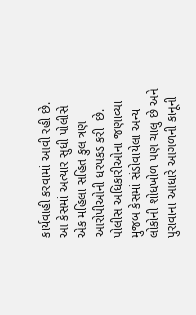કાર્યવાહી કરવામાં આવી રહી છે. આ કેસમાં અત્યાર સુધી પોલીસે એક મહિલા સહિત કુલ ત્રણ આરોપીઓની ધરપકડ કરી  છે. પોલીસ અધિકારીઓના જણાવ્યા મુજબ કેસમાં સંડોવાયેલા અન્ય લોકોની શોધખોળ પણ ચાલુ છે અને પુરાવાના આધારે આગળની કાનૂની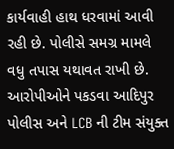કાર્યવાહી હાથ ધરવામાં આવી રહી છે. પોલીસે સમગ્ર મામલે વધુ તપાસ યથાવત રાખી છે. આરોપીઓને પકડવા આદિપુર પોલીસ અને LCB ની ટીમ સંયુક્ત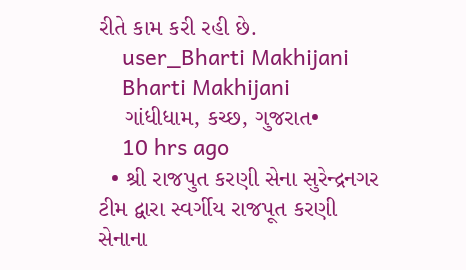રીતે કામ કરી રહી છે.
    user_Bharti Makhijani
    Bharti Makhijani
    ગાંધીધામ, કચ્છ, ગુજરાત•
    10 hrs ago
  • શ્રી રાજપુત કરણી સેના સુરેન્દ્રનગર ટીમ દ્વારા સ્વર્ગીય રાજપૂત કરણી સેનાના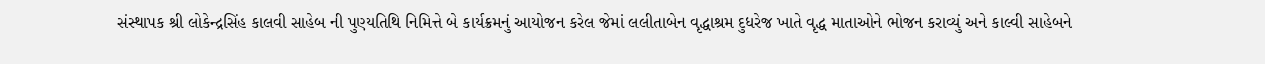સંસ્થાપક શ્રી લોકેન્દ્રસિંહ કાલવી સાહેબ ની પુણ્યતિથિ નિમિત્તે બે કાર્યક્રમનું આયોજન કરેલ જેમાં લલીતાબેન વૃદ્ધાશ્રમ દુધરેજ ખાતે વૃદ્ધ માતાઓને ભોજન કરાવ્યું અને કાલ્વી સાહેબને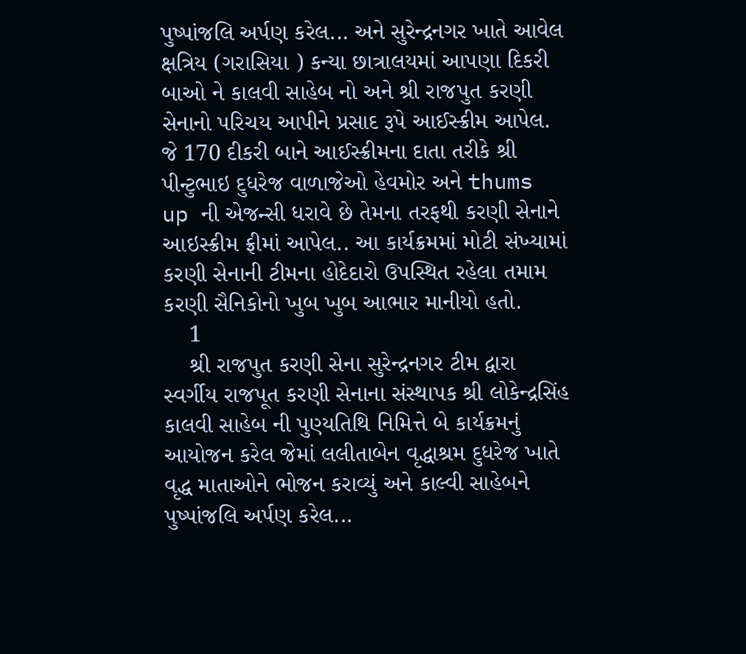પુષ્પાંજલિ અર્પણ કરેલ... અને સુરેન્દ્રનગર ખાતે આવેલ ક્ષત્રિય (ગરાસિયા ) કન્યા છાત્રાલયમાં આપણા દિકરી બાઓ ને કાલવી સાહેબ નો અને શ્રી રાજપુત કરણી સેનાનો પરિચય આપીને પ્રસાદ રૂપે આઈસ્ક્રીમ આપેલ. જે 170 દીકરી બાને આઈસ્ક્રીમના દાતા તરીકે શ્રી પીન્ટુભાઇ દુધરેજ વાળાજેઓ હેવમોર અને thums up ની એજન્સી ધરાવે છે તેમના તરફથી કરણી સેનાને આઇસ્ક્રીમ ફ્રીમાં આપેલ.. આ કાર્યક્રમમાં મોટી સંખ્યામાં કરણી સેનાની ટીમના હોદેદારો ઉપસ્થિત રહેલા તમામ કરણી સૈનિકોનો ખુબ ખુબ આભાર માનીયો હતો.
    1
    શ્રી રાજપુત કરણી સેના સુરેન્દ્રનગર ટીમ દ્વારા સ્વર્ગીય રાજપૂત કરણી સેનાના સંસ્થાપક શ્રી લોકેન્દ્રસિંહ કાલવી સાહેબ ની પુણ્યતિથિ નિમિત્તે બે કાર્યક્રમનું આયોજન કરેલ જેમાં લલીતાબેન વૃદ્ધાશ્રમ દુધરેજ ખાતે વૃદ્ધ માતાઓને ભોજન કરાવ્યું અને કાલ્વી સાહેબને પુષ્પાંજલિ અર્પણ કરેલ...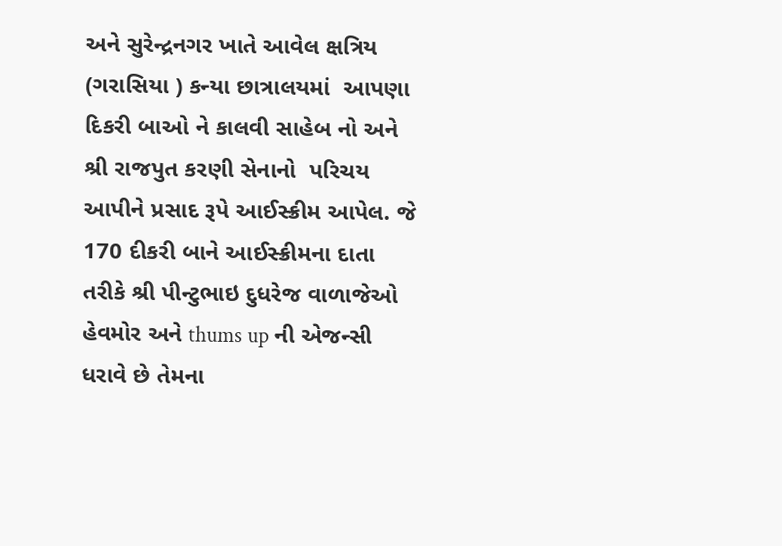અને સુરેન્દ્રનગર ખાતે આવેલ ક્ષત્રિય (ગરાસિયા ) કન્યા છાત્રાલયમાં  આપણા દિકરી બાઓ ને કાલવી સાહેબ નો અને શ્રી રાજપુત કરણી સેનાનો  પરિચય આપીને પ્રસાદ રૂપે આઈસ્ક્રીમ આપેલ. જે  170 દીકરી બાને આઈસ્ક્રીમના દાતા તરીકે શ્રી પીન્ટુભાઇ દુધરેજ વાળાજેઓ હેવમોર અને thums up ની એજન્સી ધરાવે છે તેમના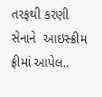તરફથી કરણી સેનાને  આઇસ્ક્રીમ ફ્રીમાં આપેલ..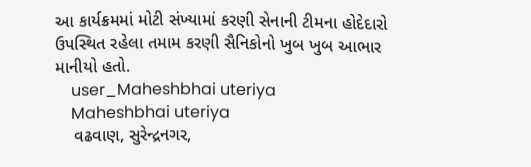આ કાર્યક્રમમાં મોટી સંખ્યામાં કરણી સેનાની ટીમના હોદેદારો ઉપસ્થિત રહેલા તમામ કરણી સૈનિકોનો ખુબ ખુબ આભાર માનીયો હતો.
    user_Maheshbhai uteriya
    Maheshbhai uteriya
    વઢવાણ, સુરેન્દ્રનગર,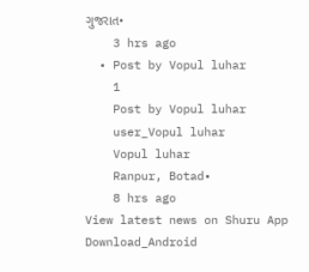ગુજરાત•
    3 hrs ago
  • Post by Vopul luhar
    1
    Post by Vopul luhar
    user_Vopul luhar
    Vopul luhar
    Ranpur, Botad•
    8 hrs ago
View latest news on Shuru App
Download_Android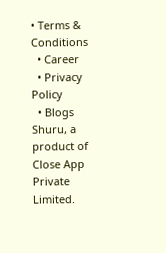• Terms & Conditions
  • Career
  • Privacy Policy
  • Blogs
Shuru, a product of Close App Private Limited.